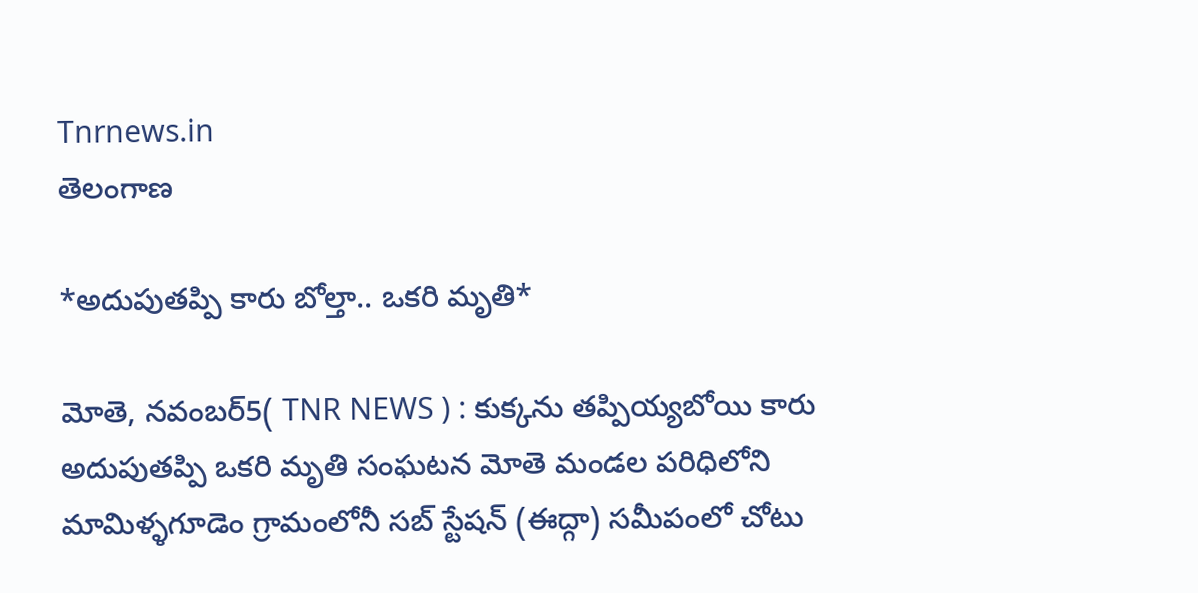Tnrnews.in
తెలంగాణ

*అదుపుతప్పి కారు బోల్తా.. ఒకరి మృతి*

మోతె, నవంబర్5( TNR NEWS ) : కుక్కను తప్పియ్యబోయి కారు అదుపుతప్పి ఒకరి మృతి సంఘటన మోతె మండల పరిధిలోని మామిళ్ళగూడెం గ్రామంలోనీ సబ్ స్టేషన్ (ఈద్గా) సమీపంలో చోటు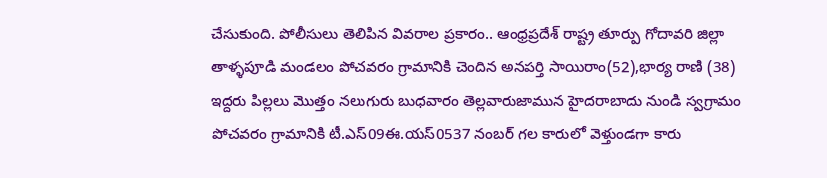చేసుకుంది. పోలీసులు తెలిపిన వివరాల ప్రకారం.. ఆంధ్రప్రదేశ్ రాష్ట్ర తూర్పు గోదావరి జిల్లా తాళ్ళపూడి మండలం పోచవరం గ్రామానికి చెందిన అనపర్తి సాయిరాం(52),భార్య రాణి (38) ఇద్దరు పిల్లలు మొత్తం నలుగురు బుధవారం తెల్లవారుజామున హైదరాబాదు నుండి స్వగ్రామం పోచవరం గ్రామానికి టీ.ఎస్09ఈ.యస్0537 నంబర్ గల కారులో వెళ్తుండగా కారు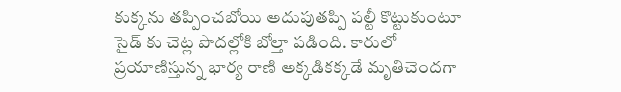కుక్కను తప్పించబోయి అదుపుతప్పి పల్టీ కొట్టుకుంటూ సైడ్ కు చెట్ల పొదల్లోకి బోల్తా పడింది. కారులో ప్రయాణిస్తున్న భార్య రాణి అక్కడికక్కడే మృతిచెందగా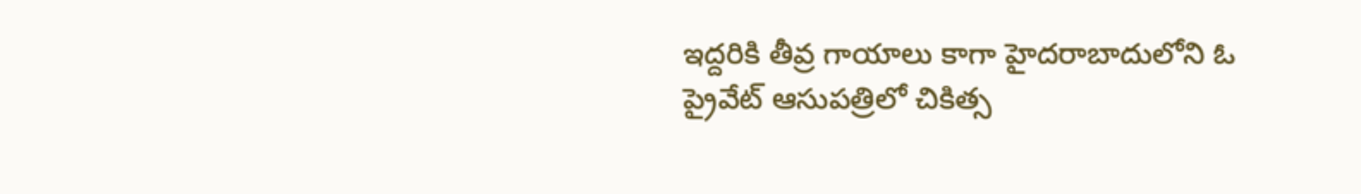ఇద్దరికి తీవ్ర గాయాలు కాగా హైదరాబాదులోని ఓ ప్రైవేట్ ఆసుపత్రిలో చికిత్స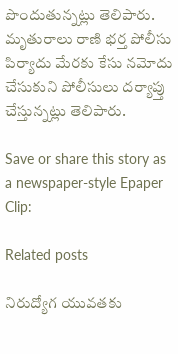పొందుతున్నట్లు తెలిపారు. మృతురాలు రాణి భర్త పోలీసు పిర్యాదు మేరకు కేసు నమోదు చేసుకుని పోలీసులు దర్యాప్తు చేస్తున్నట్లు తెలిపారు.

Save or share this story as a newspaper-style Epaper Clip:

Related posts

నిరుద్యోగ యువతకు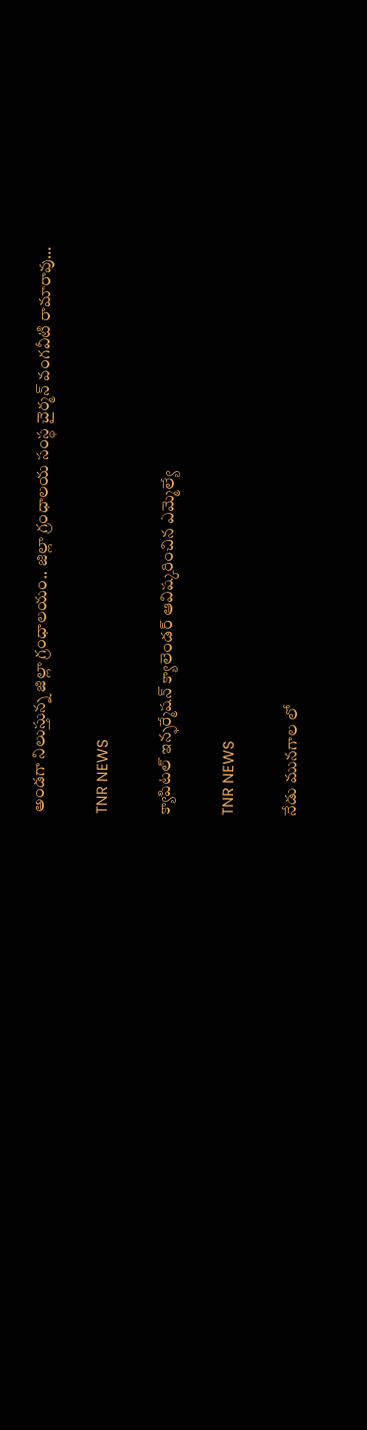అండగా నిలుస్తున్న జిల్లా గ్రంధాలయం.. జిల్లా గ్రంధాలయ సంస్ధ చైర్మన్ వంగవీటి రామారావు…

TNR NEWS

క్యాపిటల్ ఇన్ఫర్మేషన్ క్యాలెండర్ ఆవిష్కరించిన ఎమ్మెల్యే

TNR NEWS

నేడు మునగాల లో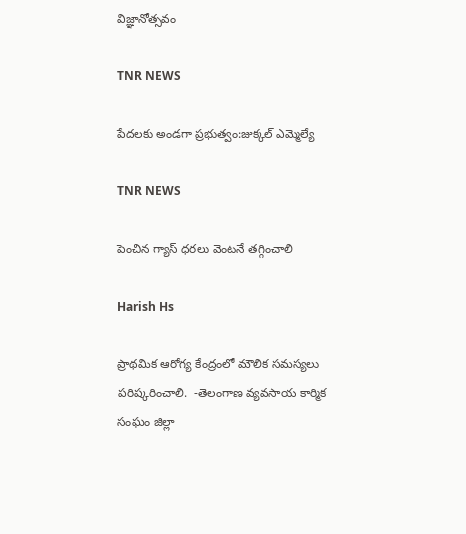విజ్ఞానోత్సవం

TNR NEWS

పేదలకు అండగా ప్రభుత్వం:జుక్కల్ ఎమ్మెల్యే

TNR NEWS

పెంచిన గ్యాస్ ధరలు వెంటనే తగ్గించాలి

Harish Hs

ప్రాథమిక ఆరోగ్య కేంద్రంలో మౌలిక సమస్యలు పరిష్కరించాలి.  -తెలంగాణ వ్యవసాయ కార్మిక సంఘం జిల్లా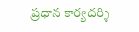ప్రధాన కార్యదర్శి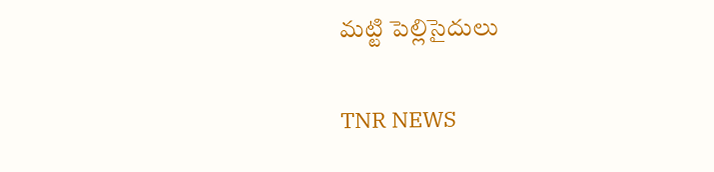మట్టి పెల్లిసైదులు

TNR NEWS